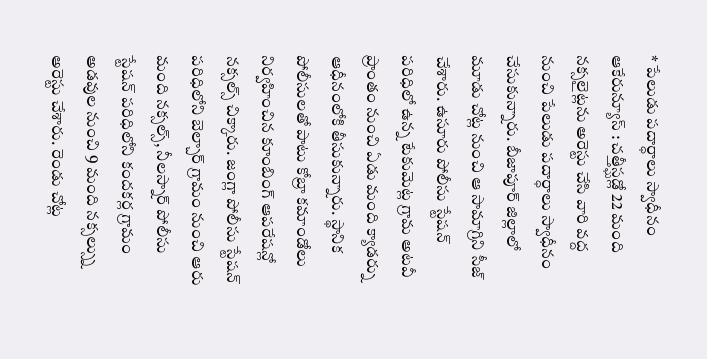* పేలుడు పదార్ధాలు స్వాధీనం
ఆకేరున్యూస్ : చత్తీస్ఘడ్లో 22 మంది నక్సలైట్లను అరెస్టు చేసి వారి వద్ద నుంచి పేలుడు పదార్ధాలు స్వాధీనం చేసుకున్నారు. బీజాపూర్ జిల్లాలో మూడు చోట్ల నుంచి ఆ సామాగ్రిని సీజ్ చేశారు. ఉసూరు పోలీసు స్టేషన్ పరిధిలో ఉన్న టేకుమెట్ల గ్రామ అటవీ ప్రాంతం నుంచి ఏడు మంది క్యాడర్ను ఆధీనంలోకి తీసుకున్నారు. స్థానిక పోలీసులతో పాటు కోబ్రా కమాండోలు నిర్వహించిన కూంబింగ్ ఆపరేషన్లో నక్సల్స్ చిక్కారు. జంగ్లా పోలీసు స్టేషన్ పరిధిలోని బెల్చార్ గ్రామం నుంచి ఆరు మంది నక్సల్స్, నీలస్నార్ పోలీసు స్టేషన్ పరిధిలోని కందకర్ల గ్రామం అడవుల నుంచి 9 మంది నక్సల్స్ను అరెస్టు చేశారు. రెండు చోట్ల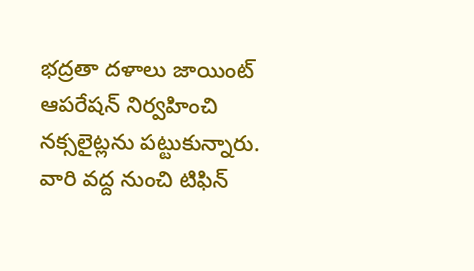భద్రతా దళాలు జాయింట్ ఆపరేషన్ నిర్వహించి నక్సలైట్లను పట్టుకున్నారు. వారి వద్ద నుంచి టిఫిన్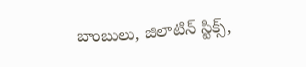బాంబులు, జిలాటిన్ స్టిక్స్,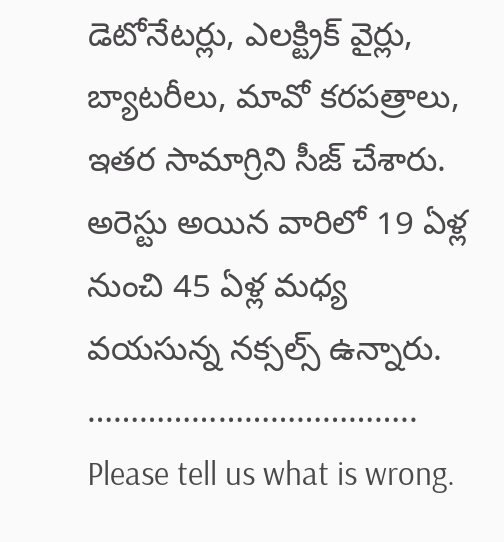డెటోనేటర్లు, ఎలక్ట్రిక్ వైర్లు, బ్యాటరీలు, మావో కరపత్రాలు, ఇతర సామాగ్రిని సీజ్ చేశారు. అరెస్టు అయిన వారిలో 19 ఏళ్ల నుంచి 45 ఏళ్ల మధ్య వయసున్న నక్సల్స్ ఉన్నారు.
………………………………..
Please tell us what is wrong.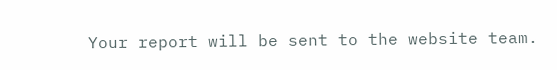Your report will be sent to the website team.